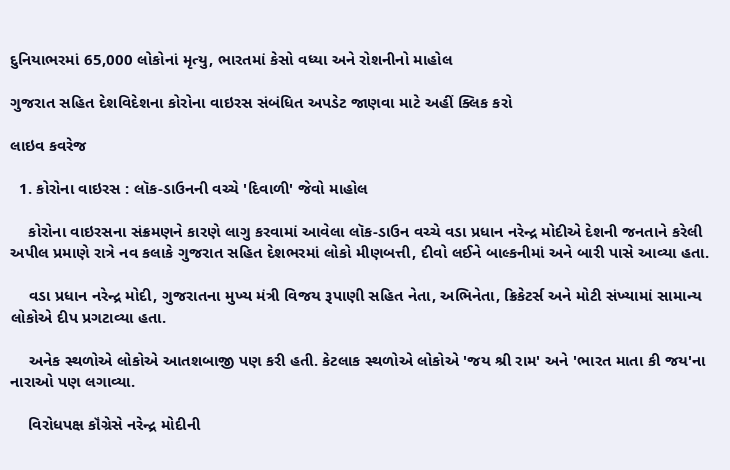દુનિયાભરમાં 65,000 લોકોનાં મૃત્યુ, ભારતમાં કેસો વધ્યા અને રોશનીનો માહોલ

ગુજરાત સહિત દેશવિદેશના કોરોના વાઇરસ સંબંધિત અપડેટ જાણવા માટે અહીં ક્લિક કરો

લાઇવ કવરેજ

  1. કોરોના વાઇરસ : લૉક-ડાઉનની વચ્ચે 'દિવાળી' જેવો માહોલ

    કોરોના વાઇરસના સંક્રમણને કારણે લાગુ કરવામાં આવેલા લૉક-ડાઉન વચ્ચે વડા પ્રધાન નરેન્દ્ર મોદીએ દેશની જનતાને કરેલી અપીલ પ્રમાણે રાત્રે નવ કલાકે ગુજરાત સહિત દેશભરમાં લોકો મીણબત્તી, દીવો લઈને બાલ્કનીમાં અને બારી પાસે આવ્યા હતા.

    વડા પ્રધાન નરેન્દ્ર મોદી, ગુજરાતના મુખ્ય મંત્રી વિજય રૂપાણી સહિત નેતા, અભિનેતા, ક્રિકેટર્સ અને મોટી સંખ્યામાં સામાન્ય લોકોએ દીપ પ્રગટાવ્યા હતા.

    અનેક સ્થળોએ લોકોએ આતશબાજી પણ કરી હતી. કેટલાક સ્થળોએ લોકોએ 'જય શ્રી રામ' અને 'ભારત માતા કી જય'ના નારાઓ પણ લગાવ્યા.

    વિરોધપક્ષ કૉંગ્રેસે નરેન્દ્ર મોદીની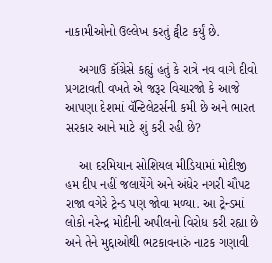નાકામીઓનો ઉલ્લેખ કરતું ટ્વીટ કર્યું છે.

    અગાઉ કૉંગ્રેસે કહ્યું હતું કે રાત્રે નવ વાગે દીવો પ્રગટાવતી વખતે એ જરૂર વિચારજો કે આજે આપણા દેશમાં વૅન્ટિલેટર્સની કમી છે અને ભારત સરકાર આને માટે શું કરી રહી છે?

    આ દરમિયાન સોશિયલ મીડિયામાં મોદીજી હમ દીપ નહીં જલાયેંગે અને અંધેર નગરી ચૌપટ રાજા વગેરે ટ્રેન્ડ પણ જોવા મળ્યા. આ ટ્રેન્ડમાં લોકો નરેન્દ્ર મોદીની અપીલનો વિરોધ કરી રહ્યા છે અને તેને મુદ્દાઓથી ભટકાવનારું નાટક ગણાવી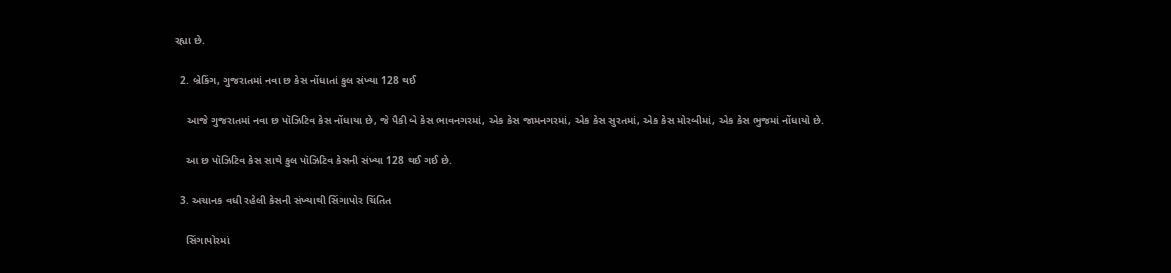રહ્યા છે.

  2. બ્રેકિંગ, ગુજરાતમાં નવા છ કેસ નોંધાતાં કુલ સંખ્યા 128 થઈ

    આજે ગુજરાતમાં નવા છ પૉઝિટિવ કેસ નોંધાયા છે, જે પૈકી બે કેસ ભાવનગરમાં, એક કેસ જામનગરમાં, એક કેસ સુરતમાં, એક કેસ મોરબીમાં, એક કેસ ભુજમાં નોંધાયો છે.

    આ છ પૉઝિટિવ કેસ સાથે કુલ પૉઝિટિવ કેસની સંખ્યા 128 થઈ ગઈ છે.

  3. અચાનક વધી રહેલી કેસની સંખ્યાથી સિંગાપોર ચિંતિત

    સિંગાપોરમાં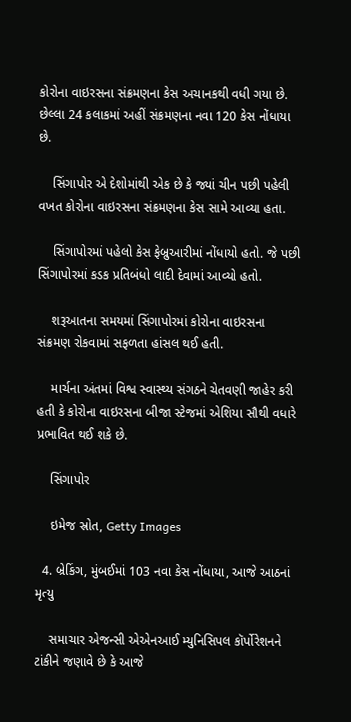કોરોના વાઇરસના સંક્રમણના કેસ અચાનકથી વધી ગયા છે. છેલ્લા 24 કલાકમાં અહીં સંક્રમણના નવા 120 કેસ નોંધાયા છે.

    સિંગાપોર એ દેશોમાંથી એક છે કે જ્યાં ચીન પછી પહેલી વખત કોરોના વાઇરસના સંક્રમણના કેસ સામે આવ્યા હતા.

    સિંગાપોરમાં પહેલો કેસ ફેબ્રુઆરીમાં નોંધાયો હતો. જે પછી સિંગાપોરમાં કડક પ્રતિબંધો લાદી દેવામાં આવ્યો હતો.

    શરૂઆતના સમયમાં સિંગાપોરમાં કોરોના વાઇરસના સંક્રમણ રોકવામાં સફળતા હાંસલ થઈ હતી.

    માર્ચના અંતમાં વિશ્વ સ્વાસ્થ્ય સંગઠને ચેતવણી જાહેર કરી હતી કે કોરોના વાઇરસના બીજા સ્ટેજમાં એશિયા સૌથી વધારે પ્રભાવિત થઈ શકે છે.

    સિંગાપોર

    ઇમેજ સ્રોત, Getty Images

  4. બ્રેકિંગ, મુંબઈમાં 103 નવા કેસ નોંધાયા, આજે આઠનાં મૃત્યુ

    સમાચાર એજન્સી એએનઆઈ મ્યુનિસિપલ કૉર્પોરેશનને ટાંકીને જણાવે છે કે આજે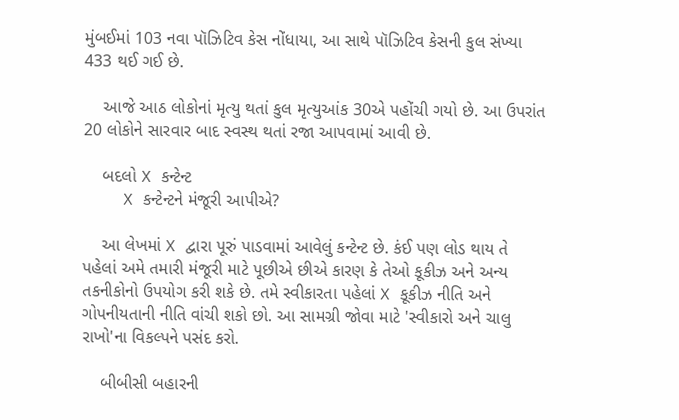મુંબઈમાં 103 નવા પૉઝિટિવ કેસ નોંધાયા, આ સાથે પૉઝિટિવ કેસની કુલ સંખ્યા 433 થઈ ગઈ છે.

    આજે આઠ લોકોનાં મૃત્યુ થતાં કુલ મૃત્યુઆંક 30એ પહોંચી ગયો છે. આ ઉપરાંત 20 લોકોને સારવાર બાદ સ્વસ્થ થતાં રજા આપવામાં આવી છે.

    બદલો X કન્ટેન્ટ
    X કન્ટેન્ટને મંજૂરી આપીએ?

    આ લેખમાં X દ્વારા પૂરું પાડવામાં આવેલું કન્ટેન્ટ છે. કંઈ પણ લોડ થાય તે પહેલાં અમે તમારી મંજૂરી માટે પૂછીએ છીએ કારણ કે તેઓ કૂકીઝ અને અન્ય તકનીકોનો ઉપયોગ કરી શકે છે. તમે સ્વીકારતા પહેલાં X કૂકીઝ નીતિ અને ગોપનીયતાની નીતિ વાંચી શકો છો. આ સામગ્રી જોવા માટે 'સ્વીકારો અને ચાલુ રાખો'ના વિકલ્પને પસંદ કરો.

    બીબીસી બહારની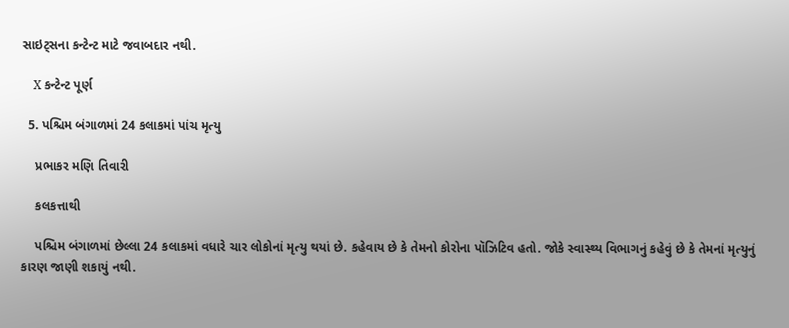સાઇટ્સના કન્ટેન્ટ માટે જવાબદાર નથી.

    X કન્ટેન્ટ પૂર્ણ

  5. પશ્ચિમ બંગાળમાં 24 કલાકમાં પાંચ મૃત્યુ

    પ્રભાકર મણિ તિવારી

    કલકત્તાથી

    પશ્ચિમ બંગાળમાં છેલ્લા 24 કલાકમાં વધારે ચાર લોકોનાં મૃત્યુ થયાં છે. કહેવાય છે કે તેમનો કોરોના પૉઝિટિવ હતો. જોકે સ્વાસ્થ્ય વિભાગનું કહેવું છે કે તેમનાં મૃત્યુનું કારણ જાણી શકાયું નથી.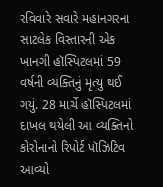રવિવારે સવારે મહાનગરના સાટલેક વિસ્તારની એક ખાનગી હૉસ્પિટલમાં 59 વર્ષની વ્યક્તિનું મૃત્યુ થઈ ગયું. 28 માર્ચે હૉસ્પિટલમાં દાખલ થયેલી આ વ્યક્તિનો કોરોનાનો રિપોર્ટ પૉઝિટિવ આવ્યો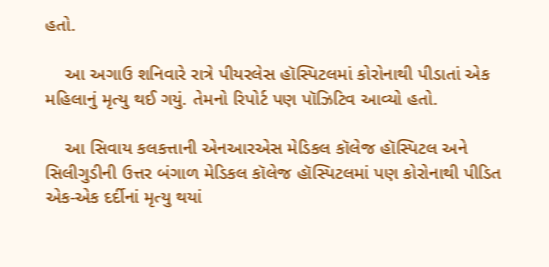હતો.

    આ અગાઉ શનિવારે રાત્રે પીયરલેસ હૉસ્પિટલમાં કોરોનાથી પીડાતાં એક મહિલાનું મૃત્યુ થઈ ગયું. તેમનો રિપોર્ટ પણ પૉઝિટિવ આવ્યો હતો.

    આ સિવાય કલકત્તાની એનઆરએસ મેડિકલ કૉલેજ હૉસ્પિટલ અને સિલીગુડીની ઉત્તર બંગાળ મેડિકલ કૉલેજ હૉસ્પિટલમાં પણ કોરોનાથી પીડિત એક-એક દર્દીનાં મૃત્યુ થયાં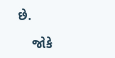છે.

    જોકે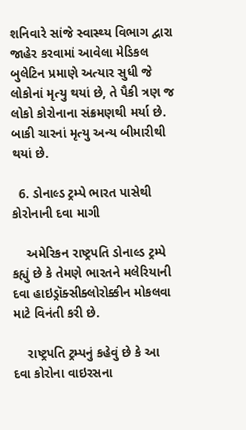શનિવારે સાંજે સ્વાસ્થ્ય વિભાગ દ્વારા જાહેર કરવામાં આવેલા મેડિકલ બુલેટિન પ્રમાણે અત્યાર સુધી જે લોકોનાં મૃત્યુ થયાં છે, તે પૈકી ત્રણ જ લોકો કોરોનાના સંક્રમણથી મર્યા છે. બાકી ચારનાં મૃત્યુ અન્ય બીમારીથી થયાં છે.

  6. ડોનાલ્ડ ટ્રમ્પે ભારત પાસેથી કોરોનાની દવા માગી

    અમેરિકન રાષ્ટ્રપતિ ડોનાલ્ડ ટ્રમ્પે કહ્યું છે કે તેમણે ભારતને મલેરિયાની દવા હાઇડ્રૉક્સીક્લોરોક્કીન મોકલવા માટે વિનંતી કરી છે.

    રાષ્ટ્રપતિ ટ્રમ્પનું કહેવું છે કે આ દવા કોરોના વાઇરસના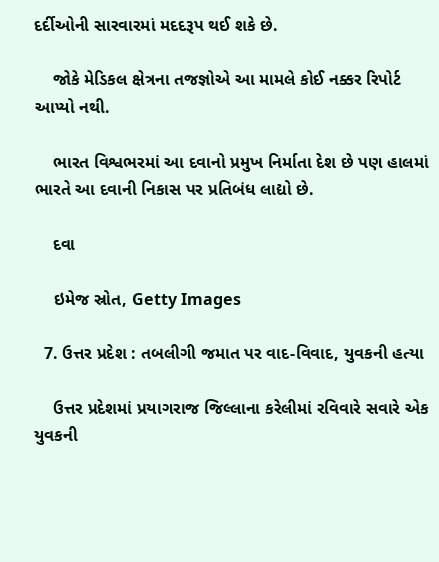દર્દીઓની સારવારમાં મદદરૂપ થઈ શકે છે.

    જોકે મેડિકલ ક્ષેત્રના તજજ્ઞોએ આ મામલે કોઈ નક્કર રિપોર્ટ આપ્યો નથી.

    ભારત વિશ્વભરમાં આ દવાનો પ્રમુખ નિર્માતા દેશ છે પણ હાલમાં ભારતે આ દવાની નિકાસ પર પ્રતિબંધ લાદ્યો છે.

    દવા

    ઇમેજ સ્રોત, Getty Images

  7. ઉત્તર પ્રદેશ : તબલીગી જમાત પર વાદ-વિવાદ, યુવકની હત્યા

    ઉત્તર પ્રદેશમાં પ્રયાગરાજ જિલ્લાના કરેલીમાં રવિવારે સવારે એક યુવકની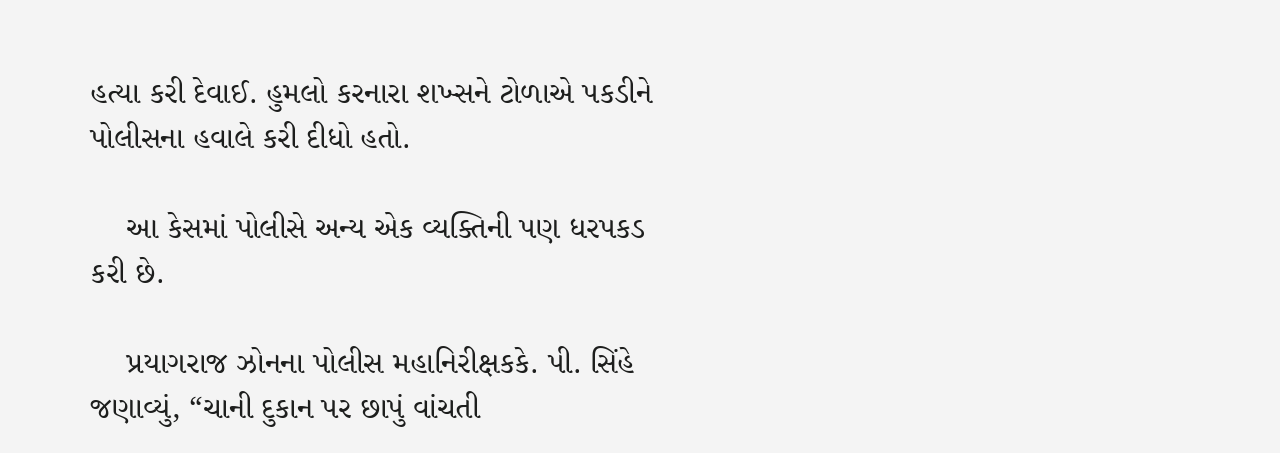હત્યા કરી દેવાઈ. હુમલો કરનારા શખ્સને ટોળાએ પકડીને પોલીસના હવાલે કરી દીધો હતો.

    આ કેસમાં પોલીસે અન્ય એક વ્યક્તિની પણ ધરપકડ કરી છે.

    પ્રયાગરાજ ઝોનના પોલીસ મહાનિરીક્ષકકે. પી. સિંહે જણાવ્યું, “ચાની દુકાન પર છાપું વાંચતી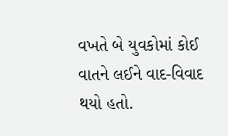વખતે બે યુવકોમાં કોઈ વાતને લઈને વાદ-વિવાદ થયો હતો.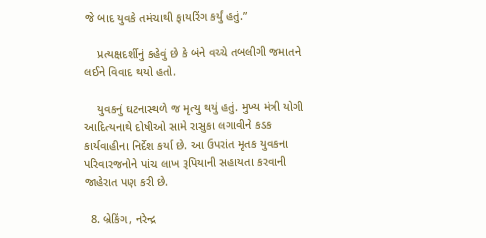જે બાદ યુવકે તમંચાથી ફાયરિંગ કર્યું હતું.”

    પ્રત્યક્ષદર્શીનું કહેવું છે કે બંને વચ્ચે તબલીગી જમાતને લઈને વિવાદ થયો હતો.

    યુવકનું ઘટનાસ્થળે જ મૃત્યુ થયું હતું. મુખ્ય મંત્રી યોગી આદિત્યનાથે દોષીઓ સામે રાસુકા લગાવીને કડક કાર્યવાહીના નિર્દેશ કર્યા છે. આ ઉપરાંત મૃતક યુવકના પરિવારજનોને પાંચ લાખ રૂપિયાની સહાયતા કરવાની જાહેરાત પણ કરી છે.

  8. બ્રેકિંગ, નરેન્દ્ર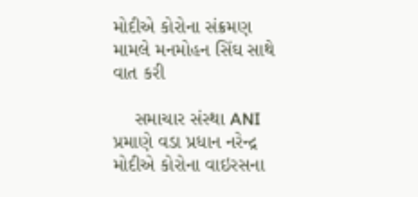મોદીએ કોરોના સંક્રમણ મામલે મનમોહન સિંઘ સાથે વાત કરી

    સમાચાર સંસ્થા ANI પ્રમાણે વડા પ્રધાન નરેન્દ્ર મોદીએ કોરોના વાઇરસના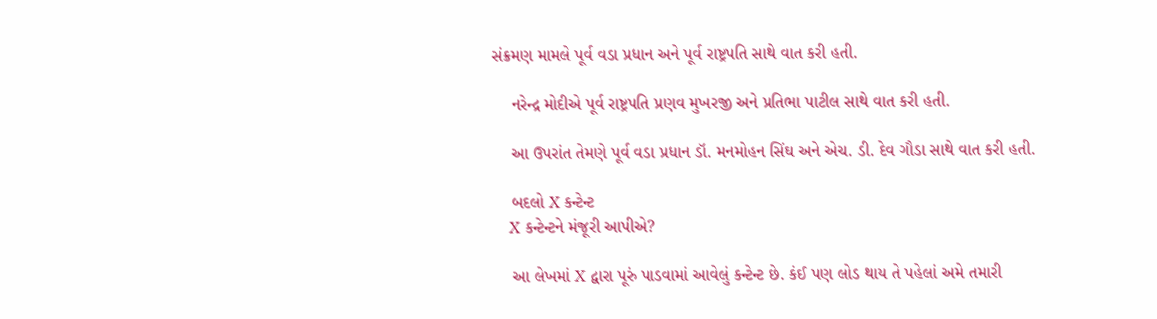સંક્રમણ મામલે પૂર્વ વડા પ્રધાન અને પૂર્વ રાષ્ટ્રપતિ સાથે વાત કરી હતી.

    નરેન્દ્ર મોદીએ પૂર્વ રાષ્ટ્રપતિ પ્રણવ મુખરજી અને પ્રતિભા પાટીલ સાથે વાત કરી હતી.

    આ ઉપરાંત તેમણે પૂર્વ વડા પ્રધાન ડૉ. મનમોહન સિંઘ અને એચ. ડી. દેવ ગૌડા સાથે વાત કરી હતી.

    બદલો X કન્ટેન્ટ
    X કન્ટેન્ટને મંજૂરી આપીએ?

    આ લેખમાં X દ્વારા પૂરું પાડવામાં આવેલું કન્ટેન્ટ છે. કંઈ પણ લોડ થાય તે પહેલાં અમે તમારી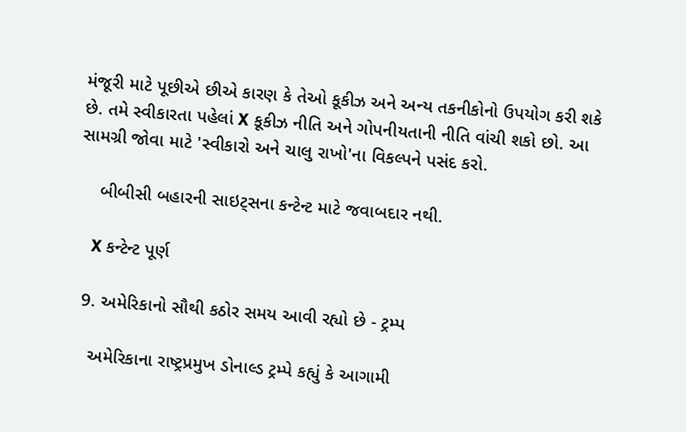મંજૂરી માટે પૂછીએ છીએ કારણ કે તેઓ કૂકીઝ અને અન્ય તકનીકોનો ઉપયોગ કરી શકે છે. તમે સ્વીકારતા પહેલાં X કૂકીઝ નીતિ અને ગોપનીયતાની નીતિ વાંચી શકો છો. આ સામગ્રી જોવા માટે 'સ્વીકારો અને ચાલુ રાખો'ના વિકલ્પને પસંદ કરો.

    બીબીસી બહારની સાઇટ્સના કન્ટેન્ટ માટે જવાબદાર નથી.

    X કન્ટેન્ટ પૂર્ણ

  9. અમેરિકાનો સૌથી કઠોર સમય આવી રહ્યો છે - ટ્રમ્પ

    અમેરિકાના રાષ્ટ્રપ્રમુખ ડોનાલ્ડ ટ્રમ્પે કહ્યું કે આગામી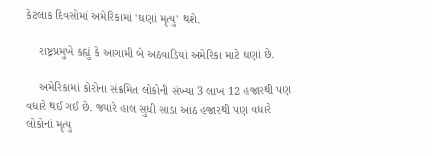કેટલાક દિવસોમાં અમેરિકામાં 'ઘણાં મૃત્યુ' થશે.

    રાષ્ટ્રપ્રમુખે કહ્યું કે આગામી બે અઠવાડિયાં અમેરિકા માટે ઘણાં છે.

    અમેરિકામાં કોરોના સંક્રમિત લોકોની સંખ્યા 3 લાખ 12 હજારથી પણ વધારે થઈ ગઈ છે. જ્યારે હાલ સુધી સાડા આઠ હજારથી પણ વધારે લોકોનાં મૃત્યુ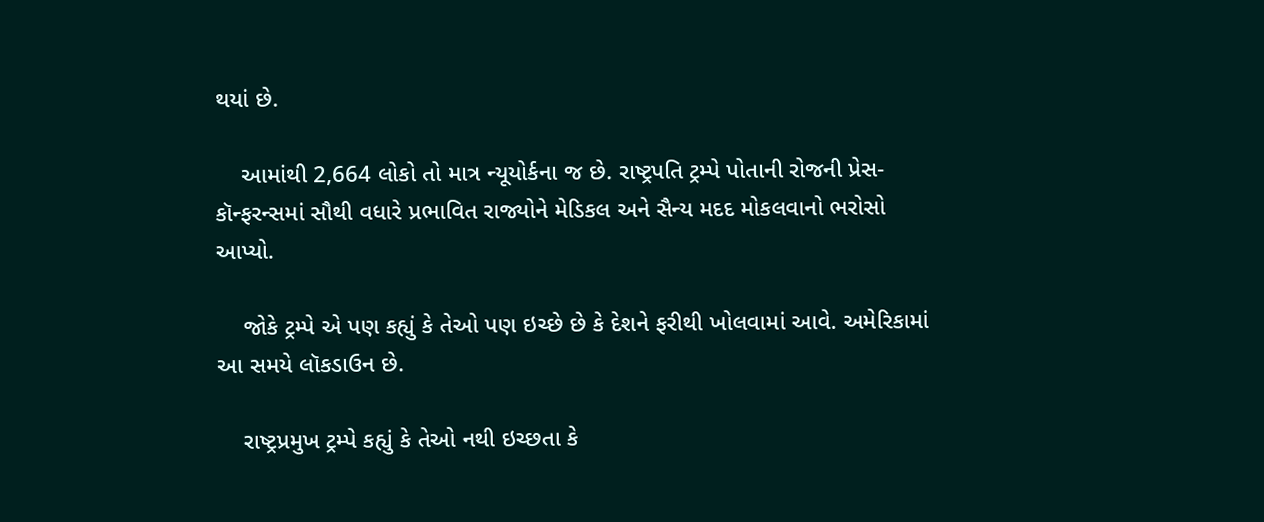થયાં છે.

    આમાંથી 2,664 લોકો તો માત્ર ન્યૂયોર્કના જ છે. રાષ્ટ્રપતિ ટ્રમ્પે પોતાની રોજની પ્રેસ-કૉન્ફરન્સમાં સૌથી વધારે પ્રભાવિત રાજ્યોને મેડિકલ અને સૈન્ય મદદ મોકલવાનો ભરોસો આપ્યો.

    જોકે ટ્રમ્પે એ પણ કહ્યું કે તેઓ પણ ઇચ્છે છે કે દેશને ફરીથી ખોલવામાં આવે. અમેરિકામાં આ સમયે લૉકડાઉન છે.

    રાષ્ટ્રપ્રમુખ ટ્રમ્પે કહ્યું કે તેઓ નથી ઇચ્છતા કે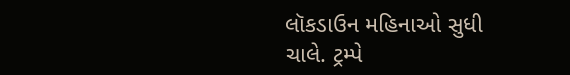લૉકડાઉન મહિનાઓ સુધી ચાલે. ટ્રમ્પે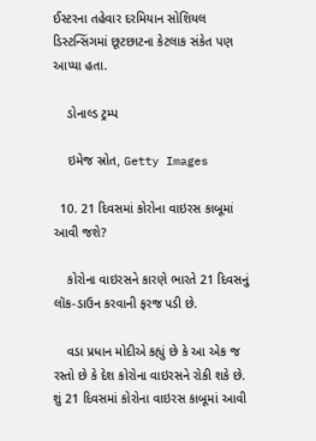ઈસ્ટરના તહેવાર દરમિયાન સોશિયલ ડિસ્ટન્સિંગમાં છૂટછાટના કેટલાક સંકેત પણ આપ્યા હતા.

    ડોનાલ્ડ ટ્રમ્પ

    ઇમેજ સ્રોત, Getty Images

  10. 21 દિવસમાં કોરોના વાઇરસ કાબૂમાં આવી જશે?

    કોરોના વાઇરસને કારણે ભારતે 21 દિવસનું લૉક-ડાઉન કરવાની ફરજ પડી છે.

    વડા પ્રધાન મોદીએ કહ્યું છે કે આ એક જ રસ્તો છે કે દેશ કોરોના વાઇરસને રોકી શકે છે. શું 21 દિવસમાં કોરોના વાઇરસ કાબૂમાં આવી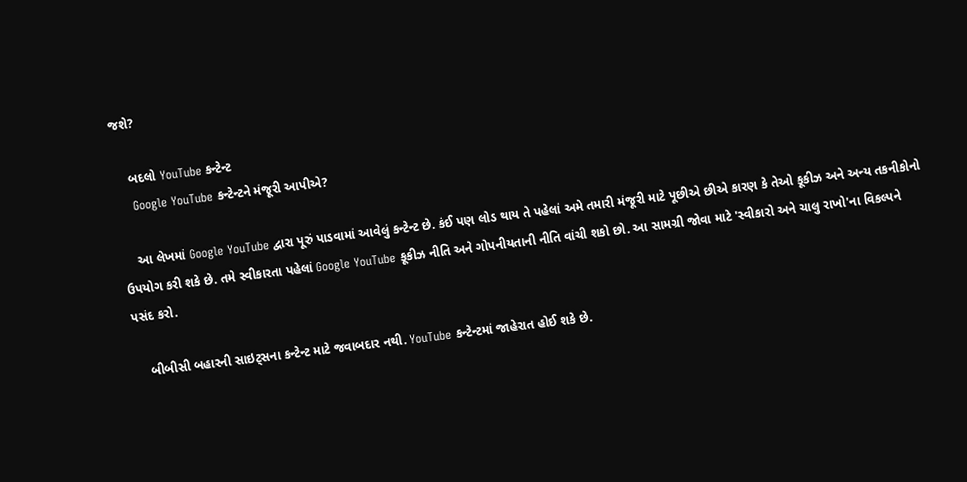જશે?

    બદલો YouTube કન્ટેન્ટ
    Google YouTube કન્ટેન્ટને મંજૂરી આપીએ?

    આ લેખમાં Google YouTube દ્વારા પૂરું પાડવામાં આવેલું કન્ટેન્ટ છે. કંઈ પણ લોડ થાય તે પહેલાં અમે તમારી મંજૂરી માટે પૂછીએ છીએ કારણ કે તેઓ કૂકીઝ અને અન્ય તકનીકોનો ઉપયોગ કરી શકે છે. તમે સ્વીકારતા પહેલાં Google YouTube કૂકીઝ નીતિ અને ગોપનીયતાની નીતિ વાંચી શકો છો. આ સામગ્રી જોવા માટે 'સ્વીકારો અને ચાલુ રાખો'ના વિકલ્પને પસંદ કરો.

    બીબીસી બહારની સાઇટ્સના કન્ટેન્ટ માટે જવાબદાર નથી. YouTube કન્ટેન્ટમાં જાહેરાત હોઈ શકે છે.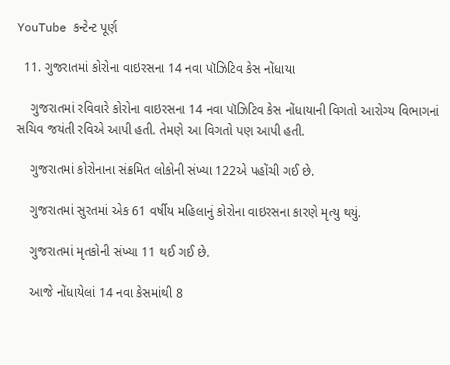YouTube કન્ટેન્ટ પૂર્ણ

  11. ગુજરાતમાં કોરોના વાઇરસના 14 નવા પૉઝિટિવ કેસ નોંધાયા

    ગુજરાતમાં રવિવારે કોરોના વાઇરસના 14 નવા પૉઝિટિવ કેસ નોંધાયાની વિગતો આરોગ્ય વિભાગનાં સચિવ જયંતી રવિએ આપી હતી. તેમણે આ વિગતો પણ આપી હતી.

    ગુજરાતમાં કોરોનાના સંક્રમિત લોકોની સંખ્યા 122એ પહોંચી ગઈ છે.

    ગુજરાતમાં સુરતમાં એક 61 વર્ષીય મહિલાનું કોરોના વાઇરસના કારણે મૃત્યુ થયું.

    ગુજરાતમાં મૃતકોની સંખ્યા 11 થઈ ગઈ છે.

    આજે નોંધાયેલાં 14 નવા કેસમાંથી 8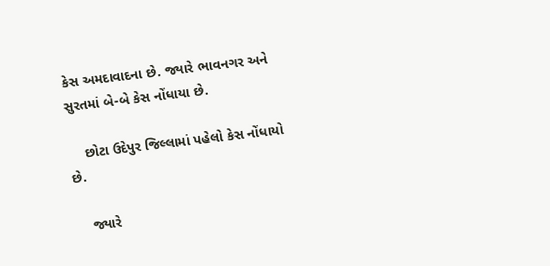કેસ અમદાવાદના છે. જ્યારે ભાવનગર અને સુરતમાં બે-બે કેસ નોંધાયા છે.

    છોટા ઉદેપુર જિલ્લામાં પહેલો કેસ નોંધાયો છે.

    જ્યારે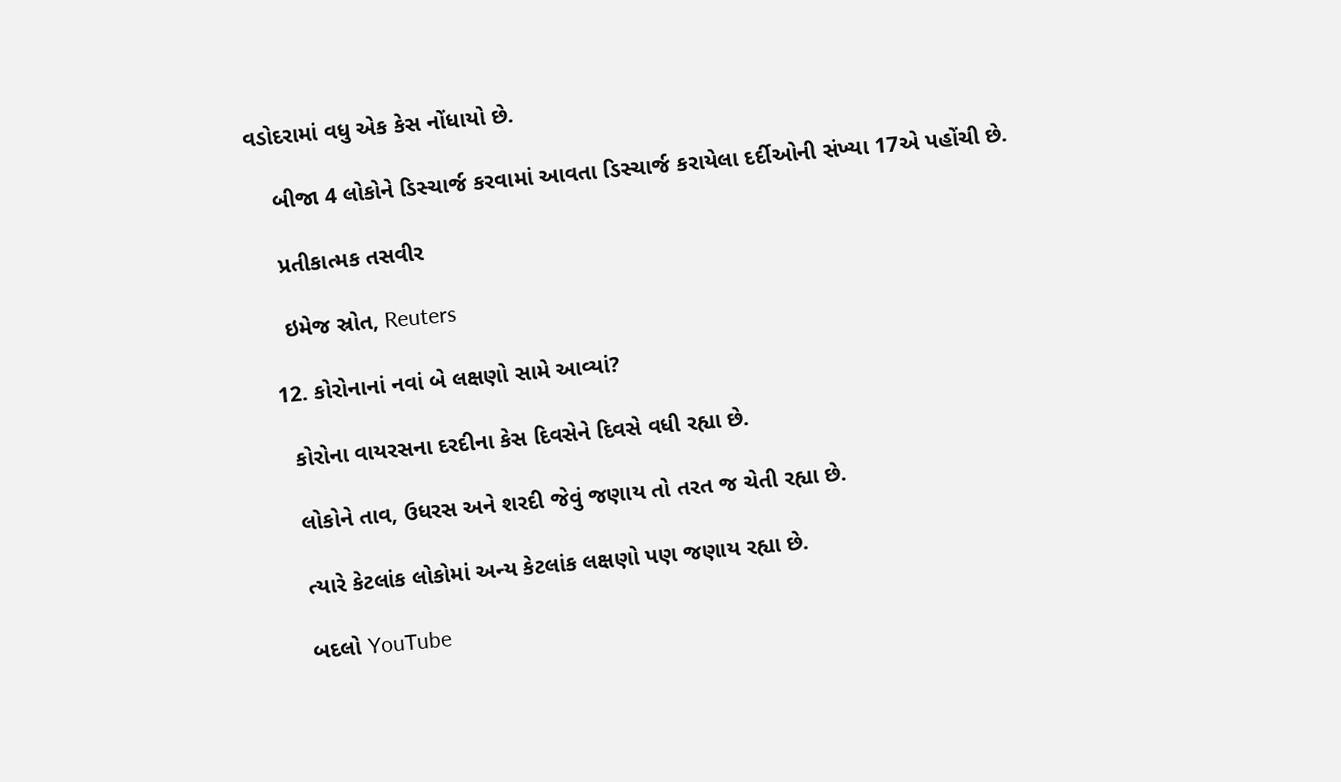વડોદરામાં વધુ એક કેસ નોંધાયો છે.

    બીજા 4 લોકોને ડિસ્ચાર્જ કરવામાં આવતા ડિસ્ચાર્જ કરાયેલા દર્દીઓની સંખ્યા 17એ પહોંચી છે.

    પ્રતીકાત્મક તસવીર

    ઇમેજ સ્રોત, Reuters

  12. કોરોનાનાં નવાં બે લક્ષણો સામે આવ્યાં?

    કોરોના વાયરસના દરદીના કેસ દિવસેને દિવસે વધી રહ્યા છે.

    લોકોને તાવ, ઉધરસ અને શરદી જેવું જણાય તો તરત જ ચેતી રહ્યા છે.

    ત્યારે કેટલાંક લોકોમાં અન્ય કેટલાંક લક્ષણો પણ જણાય રહ્યા છે.

    બદલો YouTube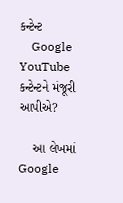કન્ટેન્ટ
    Google YouTube કન્ટેન્ટને મંજૂરી આપીએ?

    આ લેખમાં Google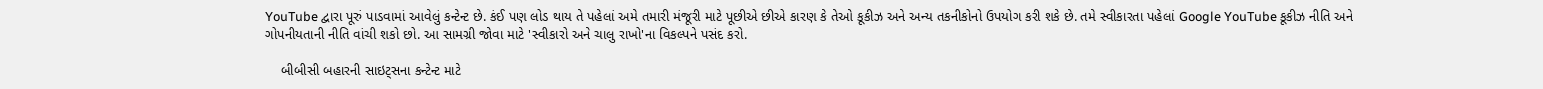YouTube દ્વારા પૂરું પાડવામાં આવેલું કન્ટેન્ટ છે. કંઈ પણ લોડ થાય તે પહેલાં અમે તમારી મંજૂરી માટે પૂછીએ છીએ કારણ કે તેઓ કૂકીઝ અને અન્ય તકનીકોનો ઉપયોગ કરી શકે છે. તમે સ્વીકારતા પહેલાં Google YouTube કૂકીઝ નીતિ અને ગોપનીયતાની નીતિ વાંચી શકો છો. આ સામગ્રી જોવા માટે 'સ્વીકારો અને ચાલુ રાખો'ના વિકલ્પને પસંદ કરો.

    બીબીસી બહારની સાઇટ્સના કન્ટેન્ટ માટે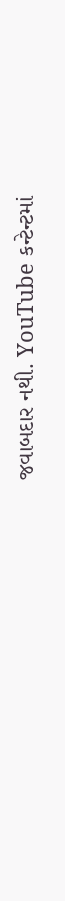જવાબદાર નથી. YouTube કન્ટેન્ટમાં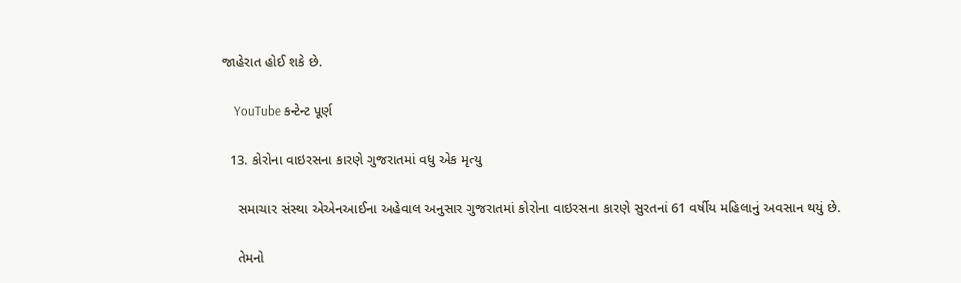જાહેરાત હોઈ શકે છે.

    YouTube કન્ટેન્ટ પૂર્ણ

  13. કોરોના વાઇરસના કારણે ગુજરાતમાં વધુ એક મૃત્યુ

    સમાચાર સંસ્થા એએનઆઈના અહેવાલ અનુસાર ગુજરાતમાં કોરોના વાઇરસના કારણે સુરતનાં 61 વર્ષીય મહિલાનું અવસાન થયું છે.

    તેમનો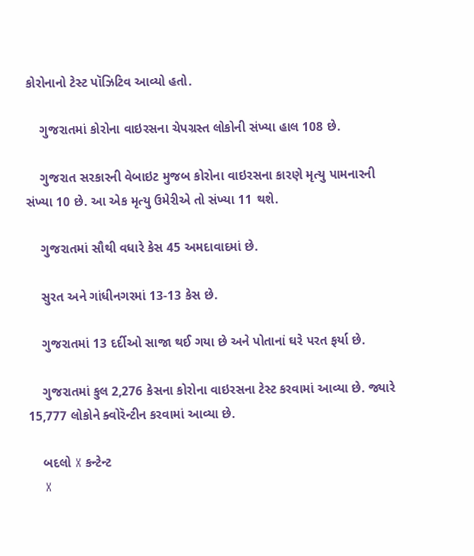કોરોનાનો ટેસ્ટ પૉઝિટિવ આવ્યો હતો.

    ગુજરાતમાં કોરોના વાઇરસના ચેપગ્રસ્ત લોકોની સંખ્યા હાલ 108 છે.

    ગુજરાત સરકારની વેબાઇટ મુજબ કોરોના વાઇરસના કારણે મૃત્યુ પામનારની સંખ્યા 10 છે. આ એક મૃત્યુ ઉમેરીએ તો સંખ્યા 11 થશે.

    ગુજરાતમાં સૌથી વધારે કેસ 45 અમદાવાદમાં છે.

    સુરત અને ગાંધીનગરમાં 13-13 કેસ છે.

    ગુજરાતમાં 13 દર્દીઓ સાજા થઈ ગયા છે અને પોતાનાં ઘરે પરત ફર્યા છે.

    ગુજરાતમાં કુલ 2,276 કેસના કોરોના વાઇરસના ટેસ્ટ કરવામાં આવ્યા છે. જ્યારે 15,777 લોકોને ક્વોરૅન્ટીન કરવામાં આવ્યા છે.

    બદલો X કન્ટેન્ટ
    X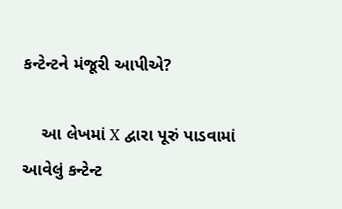કન્ટેન્ટને મંજૂરી આપીએ?

    આ લેખમાં X દ્વારા પૂરું પાડવામાં આવેલું કન્ટેન્ટ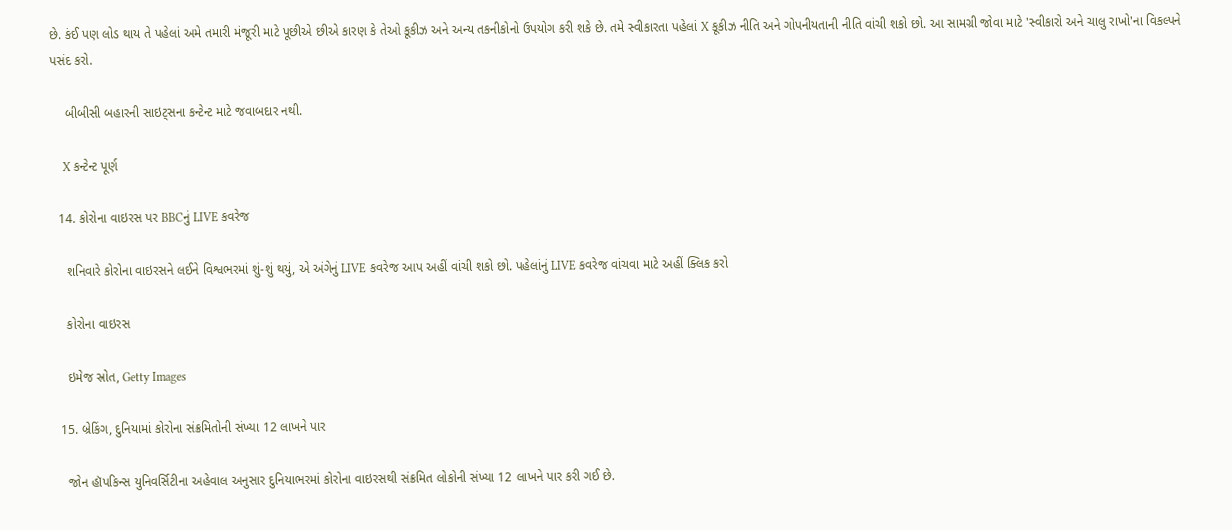છે. કંઈ પણ લોડ થાય તે પહેલાં અમે તમારી મંજૂરી માટે પૂછીએ છીએ કારણ કે તેઓ કૂકીઝ અને અન્ય તકનીકોનો ઉપયોગ કરી શકે છે. તમે સ્વીકારતા પહેલાં X કૂકીઝ નીતિ અને ગોપનીયતાની નીતિ વાંચી શકો છો. આ સામગ્રી જોવા માટે 'સ્વીકારો અને ચાલુ રાખો'ના વિકલ્પને પસંદ કરો.

    બીબીસી બહારની સાઇટ્સના કન્ટેન્ટ માટે જવાબદાર નથી.

    X કન્ટેન્ટ પૂર્ણ

  14. કોરોના વાઇરસ પર BBCનું LIVE કવરેજ

    શનિવારે કોરોના વાઇરસને લઈને વિશ્વભરમાં શું-શું થયું, એ અંગેનું LIVE કવરેજ આપ અહીં વાંચી શકો છો. પહેલાંનું LIVE કવરેજ વાંચવા માટે અહીં ક્લિક કરો

    કોરોના વાઇરસ

    ઇમેજ સ્રોત, Getty Images

  15. બ્રેકિંગ, દુનિયામાં કોરોના સંક્રમિતોની સંખ્યા 12 લાખને પાર

    જોન હૉપકિન્સ યુનિવર્સિટીના અહેવાલ અનુસાર દુનિયાભરમાં કોરોના વાઇરસથી સંક્રમિત લોકોની સંખ્યા 12 લાખને પાર કરી ગઈ છે.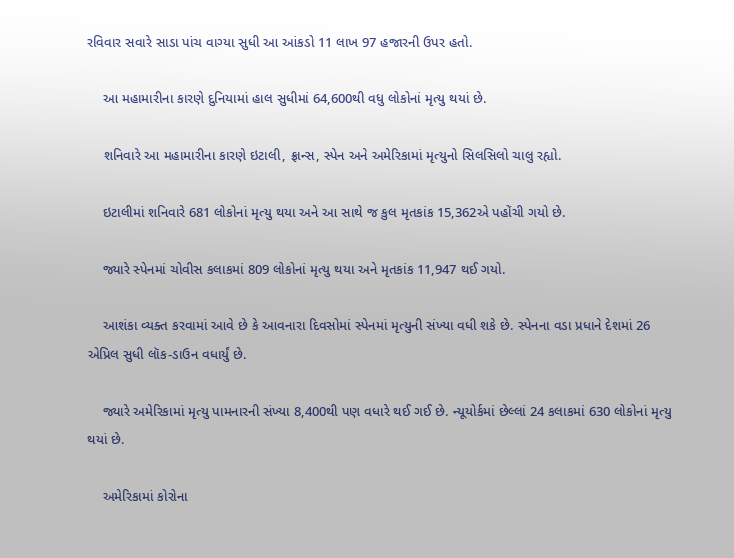રવિવાર સવારે સાડા પાંચ વાગ્યા સુધી આ આંકડો 11 લાખ 97 હજારની ઉપર હતો.

    આ મહામારીના કારણે દુનિયામાં હાલ સુધીમાં 64,600થી વધુ લોકોનાં મૃત્યુ થયાં છે.

    શનિવારે આ મહામારીના કારણે ઇટાલી, ફ્રાન્સ, સ્પેન અને અમેરિકામાં મૃત્યુનો સિલસિલો ચાલુ રહ્યો.

    ઇટાલીમાં શનિવારે 681 લોકોનાં મૃત્યુ થયા અને આ સાથે જ કુલ મૃતકાંક 15,362એ પહોંચી ગયો છે.

    જ્યારે સ્પેનમાં ચોવીસ કલાકમાં 809 લોકોનાં મૃત્યુ થયા અને મૃતકાંક 11,947 થઈ ગયો.

    આશંકા વ્યક્ત કરવામાં આવે છે કે આવનારા દિવસોમાં સ્પેનમાં મૃત્યુની સંખ્યા વધી શકે છે. સ્પેનના વડા પ્રધાને દેશમાં 26 એપ્રિલ સુધી લૉક-ડાઉન વધાર્યું છે.

    જ્યારે અમેરિકામાં મૃત્યુ પામનારની સંખ્યા 8,400થી પણ વધારે થઈ ગઈ છે. ન્યૂયોર્કમાં છેલ્લાં 24 કલાકમાં 630 લોકોનાં મૃત્યુ થયાં છે.

    અમેરિકામાં કોરોના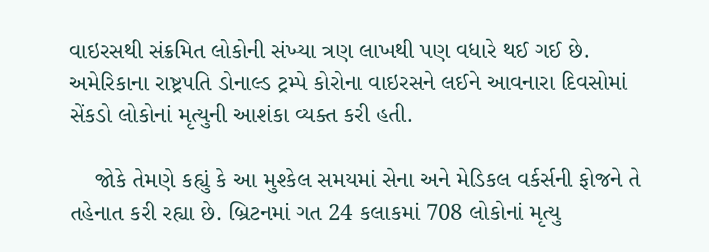વાઇરસથી સંક્રમિત લોકોની સંખ્યા ત્રણ લાખથી પણ વધારે થઈ ગઈ છે. અમેરિકાના રાષ્ટ્રપતિ ડોનાલ્ડ ટ્રમ્પે કોરોના વાઇરસને લઈને આવનારા દિવસોમાં સેંકડો લોકોનાં મૃત્યુની આશંકા વ્યક્ત કરી હતી.

    જોકે તેમણે કહ્યું કે આ મુશ્કેલ સમયમાં સેના અને મેડિકલ વર્કર્સની ફોજને તે તહેનાત કરી રહ્યા છે. બ્રિટનમાં ગત 24 કલાકમાં 708 લોકોનાં મૃત્યુ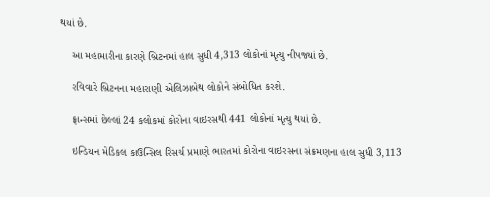થયાં છે.

    આ મહામારીના કારણે બ્રિટનમાં હાલ સુધી 4,313 લોકોનાં મૃત્યુ નીપજ્યાં છે.

    રવિવારે બ્રિટનના મહારાણી એલિઝાબેથ લોકોને સંબોધિત કરશે.

    ફ્રાન્સમાં છેલ્લાં 24 કલોકમાં કોરોના વાઇરસથી 441 લોકોનાં મૃત્યુ થયાં છે.

    ઇન્ડિયન મેડિકલ કાઉન્સિલ રિસર્ચ પ્રમાણે ભારતમાં કોરોના વાઇરસના સંક્રમણના હાલ સુધી 3,113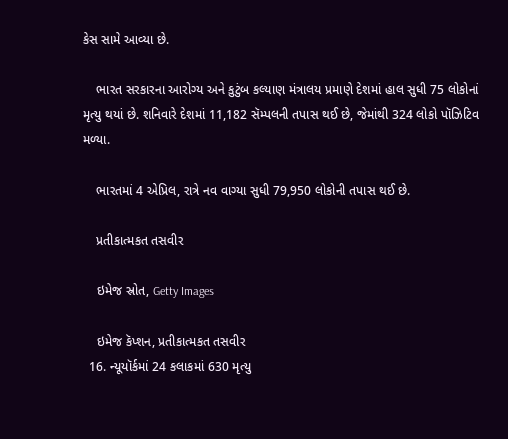કેસ સામે આવ્યા છે.

    ભારત સરકારના આરોગ્ય અને કુટુંબ કલ્યાણ મંત્રાલય પ્રમાણે દેશમાં હાલ સુધી 75 લોકોનાં મૃત્યુ થયાં છે. શનિવારે દેશમાં 11,182 સૅમ્પલની તપાસ થઈ છે, જેમાંથી 324 લોકો પૉઝિટિવ મળ્યા.

    ભારતમાં 4 એપ્રિલ, રાત્રે નવ વાગ્યા સુધી 79,950 લોકોની તપાસ થઈ છે.

    પ્રતીકાત્મકત તસવીર

    ઇમેજ સ્રોત, Getty Images

    ઇમેજ કૅપ્શન, પ્રતીકાત્મકત તસવીર
  16. ન્યૂયૉર્કમાં 24 કલાકમાં 630 મૃત્યુ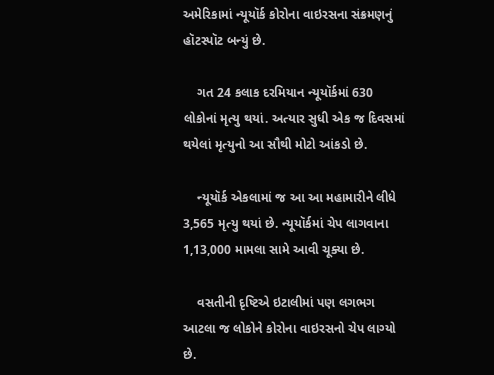અમેરિકામાં ન્યૂયૉર્ક કોરોના વાઇરસના સંક્રમણનું હૉટસ્પૉટ બન્યું છે.

    ગત 24 કલાક દરમિયાન ન્યૂયૉર્કમાં 630 લોકોનાં મૃત્યુ થયાં. અત્યાર સુધી એક જ દિવસમાં થયેલાં મૃત્યુનો આ સૌથી મોટો આંકડો છે.

    ન્યૂયૉર્ક એકલામાં જ આ આ મહામારીને લીધે 3,565 મૃત્યુ થયાં છે. ન્યૂયૉર્કમાં ચેપ લાગવાના 1,13,000 મામલા સામે આવી ચૂક્યા છે.

    વસતીની દૃષ્ટિએ ઇટાલીમાં પણ લગભગ આટલા જ લોકોને કોરોના વાઇરસનો ચેપ લાગ્યો છે.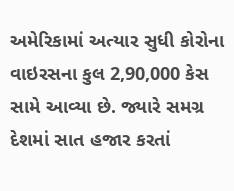અમેરિકામાં અત્યાર સુધી કોરોના વાઇરસના કુલ 2,90,000 કેસ સામે આવ્યા છે. જ્યારે સમગ્ર દેશમાં સાત હજાર કરતાં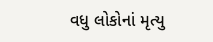વધુ લોકોનાં મૃત્યુ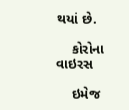થયાં છે.

    કોરોના વાઇરસ

    ઇમેજ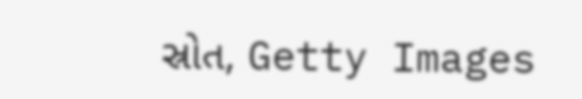સ્રોત, Getty Images